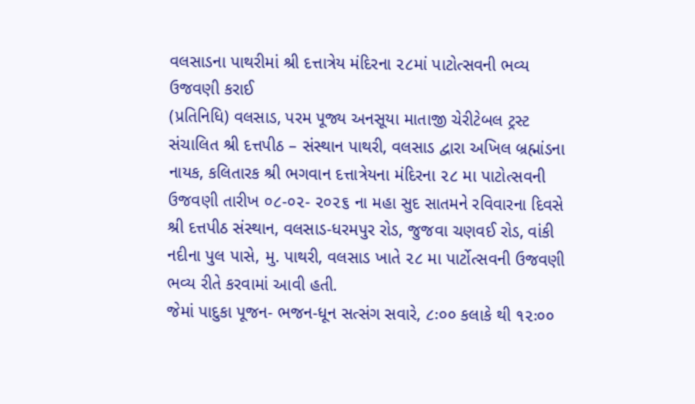વલસાડના પાથરીમાં શ્રી દત્તાત્રેય મંદિરના ૨૮માં પાટોત્સવની ભવ્ય ઉજવણી કરાઈ
(પ્રતિનિધિ) વલસાડ, પરમ પૂજ્ય અનસૂયા માતાજી ચેરીટેબલ ટ્રસ્ટ સંચાલિત શ્રી દત્તપીઠ – સંસ્થાન પાથરી, વલસાડ દ્વારા અખિલ બ્રહ્માંડના નાયક, કલિતારક શ્રી ભગવાન દત્તાત્રેયના મંદિરના ૨૮ મા પાટોત્સવની ઉજવણી તારીખ ૦૮-૦૨- ૨૦૨૬ ના મહા સુદ સાતમને રવિવારના દિવસે શ્રી દત્તપીઠ સંસ્થાન, વલસાડ-ધરમપુર રોડ, જુજવા ચણવઈ રોડ, વાંકી નદીના પુલ પાસે, મુ. પાથરી, વલસાડ ખાતે ૨૮ મા પાર્ટોત્સવની ઉજવણી ભવ્ય રીતે કરવામાં આવી હતી.
જેમાં પાદુકા પૂજન- ભજન-ધૂન સત્સંગ સવારે, ૮ઃ૦૦ કલાકે થી ૧૨ઃ૦૦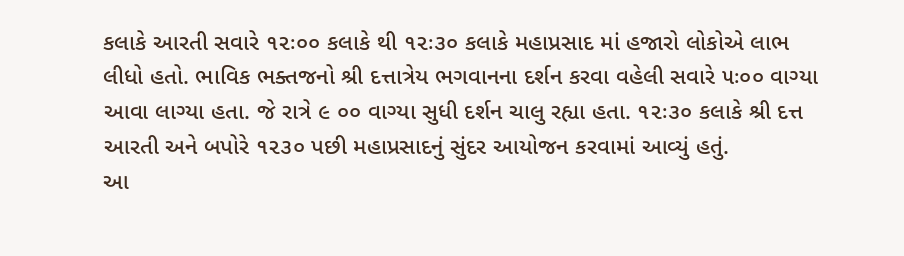કલાકે આરતી સવારે ૧૨ઃ૦૦ કલાકે થી ૧૨ઃ૩૦ કલાકે મહાપ્રસાદ માં હજારો લોકોએ લાભ લીધો હતો. ભાવિક ભક્તજનો શ્રી દત્તાત્રેય ભગવાનના દર્શન કરવા વહેલી સવારે ૫ઃ૦૦ વાગ્યા આવા લાગ્યા હતા. જે રાત્રે ૯ ૦૦ વાગ્યા સુધી દર્શન ચાલુ રહ્યા હતા. ૧૨ઃ૩૦ કલાકે શ્રી દત્ત આરતી અને બપોરે ૧૨૩૦ પછી મહાપ્રસાદનું સુંદર આયોજન કરવામાં આવ્યું હતું.
આ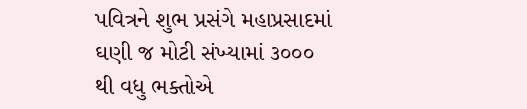પવિત્રને શુભ પ્રસંગે મહાપ્રસાદમાં ઘણી જ મોટી સંખ્યામાં ૩૦૦૦ થી વધુ ભક્તોએ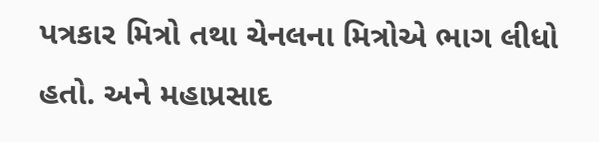પત્રકાર મિત્રો તથા ચેનલના મિત્રોએ ભાગ લીધો હતો. અને મહાપ્રસાદ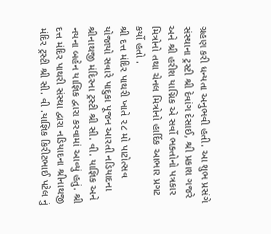ગ્રહણ કરી ધન્યતા અનુભવી હતી. આ શુભ પ્રસંગે સંસ્થાના ટ્રસ્ટી શ્રી દેવાંગ દેસાઈ, શ્રી પ્રકાશ ગજરે અને શ્રી હરીશ યાગ્નિક એ સર્વો ભક્તોનો પત્રકાર મિત્રોનો તથા ચેનલ મિત્રોનો હાર્દિક આભાર પ્રગટ કર્યો હતો .
શ્રી દત્ત મંદિર પાથરી ખાતે ૨૮ મો પાટોત્સવ યોજાયો સવારે પાદુકા પૂજન આરતી નડિયાદના શ્રીનાથજી મંદિરના ટ્રસ્ટી શ્રી સી. વી. યાજ્ઞિક અને નયના બહેન યાજ્ઞિક દ્વારા કરવામાં આવ્યું હતું. શ્રી દત્ત મંદિર પાથરી સંસ્થા દ્વારા નડિયાદના શ્રીનાથજી મંદિર ટ્રસ્ટી શ્રી સી. વી .યાજ્ઞિક કિરીટભાઈ પટેલ નું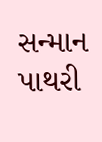સન્માન પાથરી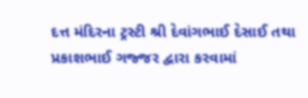દત્ત મંદિરના ટ્રસ્ટી શ્રી દેવાંગભાઈ દેસાઈ તથા પ્રકાશભાઈ ગજ્જર દ્વારા કરવામાં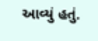આવ્યું હતું.